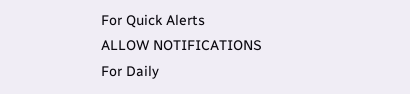For Quick Alerts
ALLOW NOTIFICATIONS
For Daily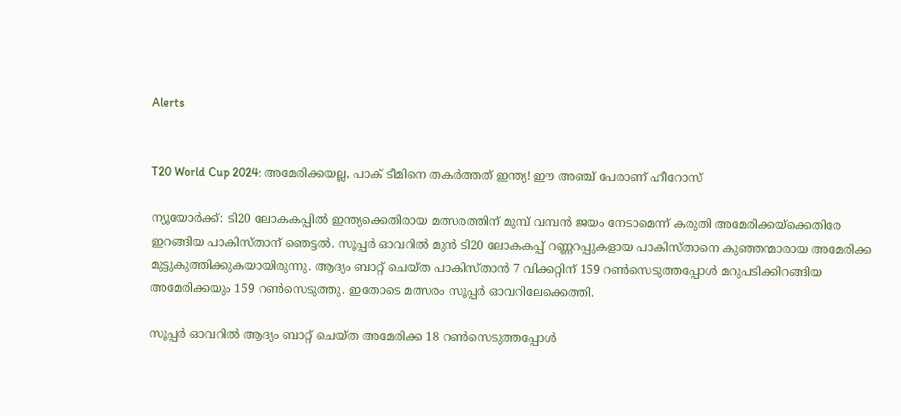Alerts


T20 World Cup 2024: അമേരിക്കയല്ല, പാക് ടീമിനെ തകര്‍ത്തത് ഇന്ത്യ! ഈ അഞ്ച് പേരാണ് ഹീറോസ്

ന്യൂയോര്‍ക്ക്: ടി20 ലോകകപ്പില്‍ ഇന്ത്യക്കെതിരായ മത്സരത്തിന് മുമ്പ് വമ്പന്‍ ജയം നേടാമെന്ന് കരുതി അമേരിക്കയ്‌ക്കെതിരേ ഇറങ്ങിയ പാകിസ്താന് ഞെട്ടല്‍. സൂപ്പര്‍ ഓവറില്‍ മുന്‍ ടി20 ലോകകപ്പ് റണ്ണറപ്പുകളായ പാകിസ്താനെ കുഞ്ഞന്മാരായ അമേരിക്ക മുട്ടുകുത്തിക്കുകയായിരുന്നു. ആദ്യം ബാറ്റ് ചെയ്ത പാകിസ്താന്‍ 7 വിക്കറ്റിന് 159 റണ്‍സെടുത്തപ്പോള്‍ മറുപടിക്കിറങ്ങിയ അമേരിക്കയും 159 റണ്‍സെടുത്തു. ഇതോടെ മത്സരം സൂപ്പര്‍ ഓവറിലേക്കെത്തി.

സൂപ്പര്‍ ഓവറില്‍ ആദ്യം ബാറ്റ് ചെയ്ത അമേരിക്ക 18 റണ്‍സെടുത്തപ്പോള്‍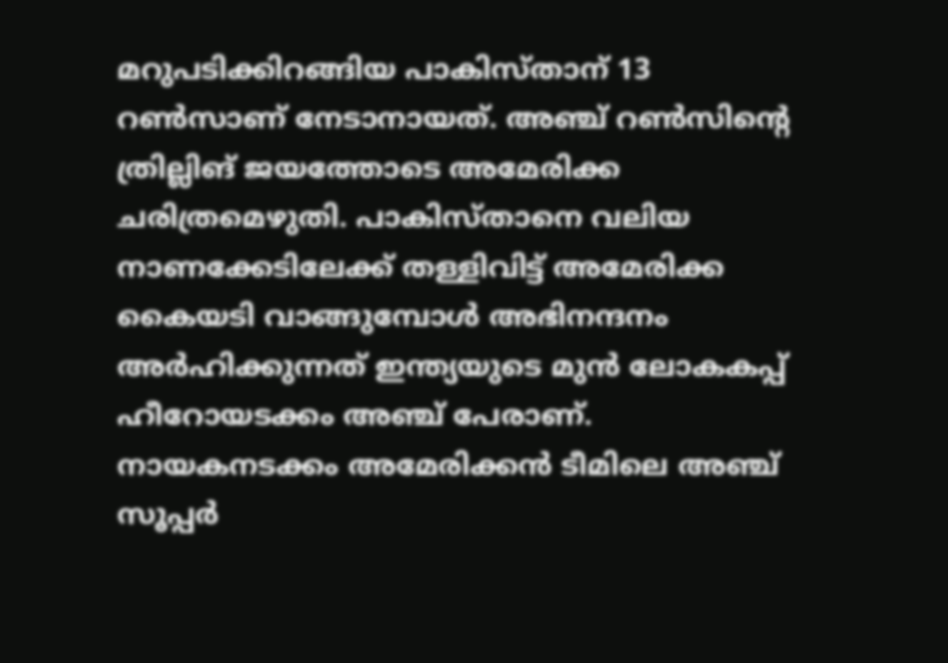മറുപടിക്കിറങ്ങിയ പാകിസ്താന് 13 റണ്‍സാണ് നേടാനായത്. അഞ്ച് റണ്‍സിന്റെ ത്രില്ലിങ് ജയത്തോടെ അമേരിക്ക ചരിത്രമെഴുതി. പാകിസ്താനെ വലിയ നാണക്കേടിലേക്ക് തള്ളിവിട്ട് അമേരിക്ക കൈയടി വാങ്ങുമ്പോള്‍ അഭിനന്ദനം അര്‍ഹിക്കുന്നത് ഇന്ത്യയുടെ മുന്‍ ലോകകപ്പ് ഹീറോയടക്കം അഞ്ച് പേരാണ്. നായകനടക്കം അമേരിക്കന്‍ ടീമിലെ അഞ്ച് സൂപ്പര്‍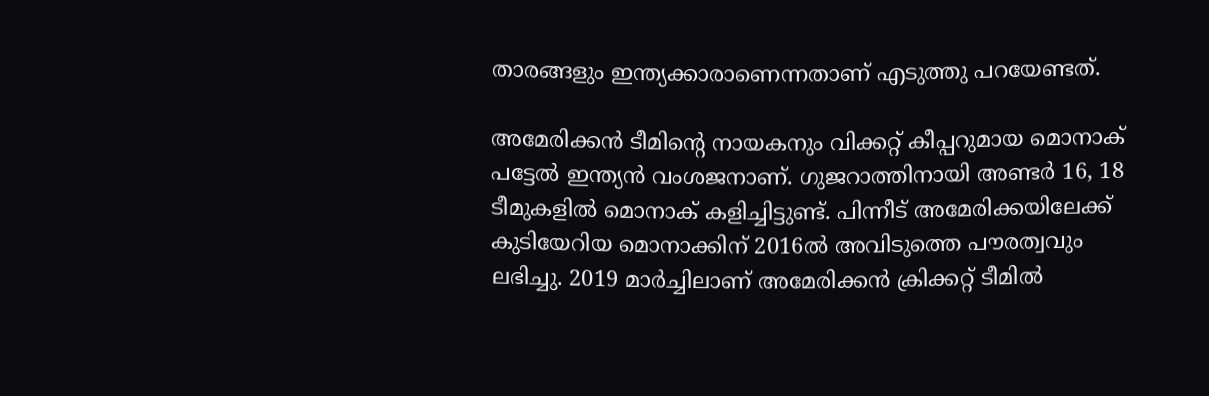താരങ്ങളും ഇന്ത്യക്കാരാണെന്നതാണ് എടുത്തു പറയേണ്ടത്.

അമേരിക്കന്‍ ടീമിന്റെ നായകനും വിക്കറ്റ് കീപ്പറുമായ മൊനാക് പട്ടേല്‍ ഇന്ത്യന്‍ വംശജനാണ്. ഗുജറാത്തിനായി അണ്ടര്‍ 16, 18 ടീമുകളില്‍ മൊനാക് കളിച്ചിട്ടുണ്ട്. പിന്നീട് അമേരിക്കയിലേക്ക് കുടിയേറിയ മൊനാക്കിന് 2016ല്‍ അവിടുത്തെ പൗരത്വവും ലഭിച്ചു. 2019 മാര്‍ച്ചിലാണ് അമേരിക്കന്‍ ക്രിക്കറ്റ് ടീമില്‍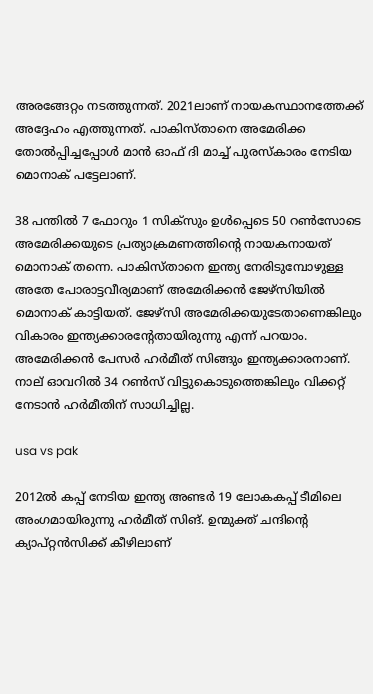അരങ്ങേറ്റം നടത്തുന്നത്. 2021ലാണ് നായകസ്ഥാനത്തേക്ക് അദ്ദേഹം എത്തുന്നത്. പാകിസ്താനെ അമേരിക്ക തോല്‍പ്പിച്ചപ്പോള്‍ മാന്‍ ഓഫ് ദി മാച്ച് പുരസ്‌കാരം നേടിയ മൊനാക് പട്ടേലാണ്.

38 പന്തില്‍ 7 ഫോറും 1 സിക്‌സും ഉള്‍പ്പെടെ 50 റണ്‍സോടെ അമേരിക്കയുടെ പ്രത്യാക്രമണത്തിന്റെ നായകനായത് മൊനാക് തന്നെ. പാകിസ്താനെ ഇന്ത്യ നേരിടുമ്പോഴുള്ള അതേ പോരാട്ടവീര്യമാണ് അമേരിക്കന്‍ ജേഴ്‌സിയില്‍ മൊനാക് കാട്ടിയത്. ജേഴ്‌സി അമേരിക്കയുടേതാണെങ്കിലും വികാരം ഇന്ത്യക്കാരന്റേതായിരുന്നു എന്ന് പറയാം. അമേരിക്കന്‍ പേസര്‍ ഹര്‍മീത് സിങ്ങും ഇന്ത്യക്കാരനാണ്. നാല് ഓവറില്‍ 34 റണ്‍സ് വിട്ടുകൊടുത്തെങ്കിലും വിക്കറ്റ് നേടാന്‍ ഹര്‍മീതിന് സാധിച്ചില്ല.

usa vs pak

2012ല്‍ കപ്പ് നേടിയ ഇന്ത്യ അണ്ടര്‍ 19 ലോകകപ്പ് ടീമിലെ അംഗമായിരുന്നു ഹര്‍മീത് സിങ്. ഉന്മുക്ത് ചന്ദിന്റെ ക്യാപ്റ്റന്‍സിക്ക് കീഴിലാണ്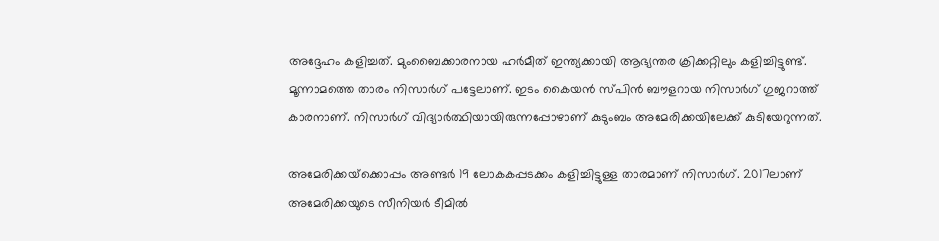അദ്ദേഹം കളിച്ചത്. മുംബൈക്കാരനായ ഹര്‍മീത് ഇന്ത്യക്കായി ആഭ്യന്തര ക്രിക്കറ്റിലും കളിച്ചിട്ടുണ്ട്. മൂന്നാമത്തെ താരം നിസാര്‍ഗ് പട്ടേലാണ്. ഇടം കൈയന്‍ സ്പിന്‍ ബൗളറായ നിസാര്‍ഗ് ഗുജറാത്ത് കാരനാണ്. നിസാര്‍ഗ് വിദ്യാര്‍ത്ഥിയായിരുന്നപ്പോഴാണ് കുടുംബം അമേരിക്കയിലേക്ക് കുടിയേറുന്നത്.

അമേരിക്കയ്‌ക്കൊപ്പം അണ്ടര്‍ 19 ലോകകപ്പടക്കം കളിച്ചിട്ടുള്ള താരമാണ് നിസാര്‍ഗ്. 2017ലാണ് അമേരിക്കയുടെ സീനിയര്‍ ടീമില്‍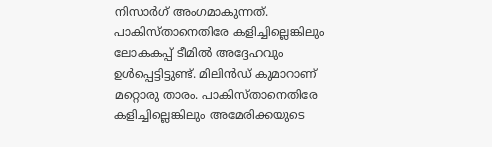നിസാര്‍ഗ് അംഗമാകുന്നത്. പാകിസ്താനെതിരേ കളിച്ചില്ലെങ്കിലും ലോകകപ്പ് ടീമില്‍ അദ്ദേഹവും ഉള്‍പ്പെട്ടിട്ടുണ്ട്. മിലിന്‍ഡ് കുമാറാണ് മറ്റൊരു താരം. പാകിസ്താനെതിരേ കളിച്ചില്ലെങ്കിലും അമേരിക്കയുടെ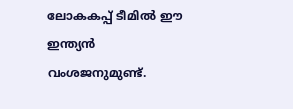ലോകകപ്പ് ടീമില്‍ ഈ ഇന്ത്യന്‍ വംശജനുമുണ്ട്.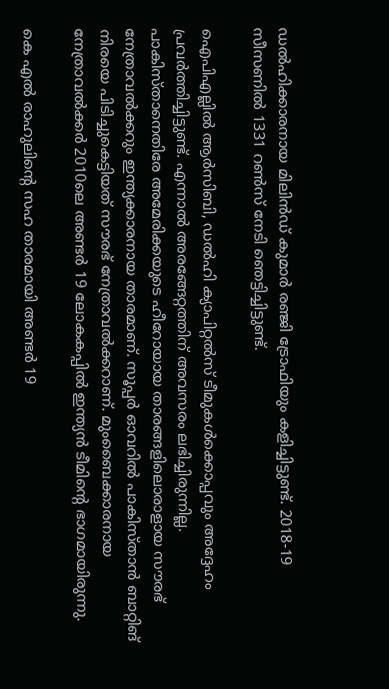ഡല്‍ഹിക്കാരനായ മിലിന്‍ഡ് കുമാര്‍ രഞ്ജി ട്രോഫിയും കളിച്ചിട്ടുണ്ട്. 2018-19 സീസണില്‍ 1331 റണ്‍സ് നേടി ഞെട്ടിച്ചിട്ടുണ്ട്.

ഐപിഎല്ലില്‍ ആര്‍സിബി, ഡല്‍ഹി ക്യാപിറ്റല്‍സ് ടീമുകള്‍ക്കൊപ്പവും അദ്ദേഹം പ്രവര്‍ത്തിച്ചിട്ടുണ്ട്. എന്നാല്‍ അരങ്ങേറ്റത്തിന് അവസരം ലഭിച്ചിരുന്നില്ല. പാകിസ്താനെതിരേ അമേരിക്കയുടെ ഹീറോയായ താരങ്ങളിലൊരാളായ സൗരഭ് നേത്രാവല്‍ക്കറും ഇന്ത്യക്കാരനായ താരമാണ്. സൂപ്പര്‍ ഓവറില്‍ പാകിസ്താന്‍ ബാറ്റിങ് നിരയെ പിടിച്ചുകെട്ടിയത് സൗരഭ് നേത്രാവല്‍ക്കറാണ്. മുംബൈക്കാരനായ നേത്രാവല്‍ക്കര്‍ 2010ലെ അണ്ടര്‍ 19 ലോകകപ്പില്‍ ഇന്ത്യന്‍ ടീമിന്റെ ഭാഗമായിരുന്നു.

കെ എല്‍ രാഹുലിന്റെ സഹ താരമായി അണ്ടര്‍ 19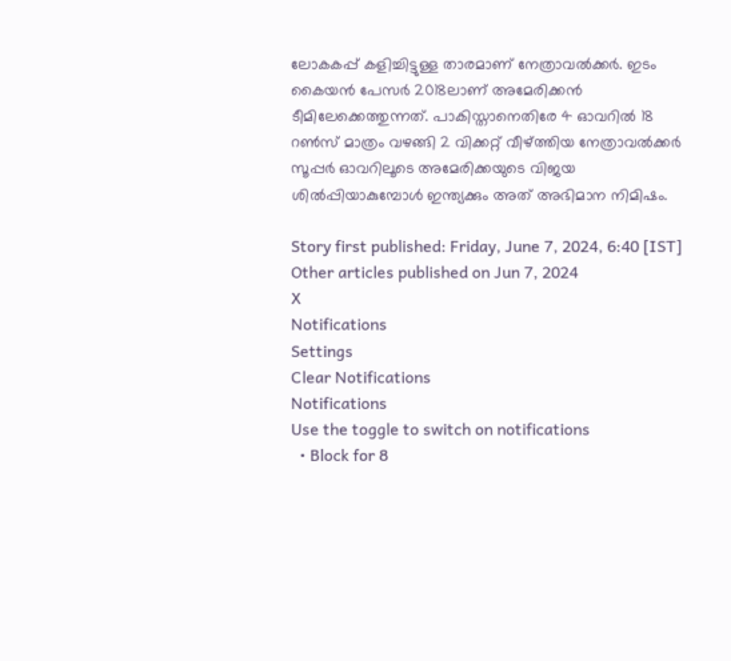ലോകകപ്പ് കളിച്ചിട്ടുള്ള താരമാണ് നേത്രാവല്‍ക്കര്‍. ഇടം കൈയന്‍ പേസര്‍ 2018ലാണ് അമേരിക്കന്‍ ടീമിലേക്കെത്തുന്നത്. പാകിസ്താനെതിരേ 4 ഓവറില്‍ 18 റണ്‍സ് മാത്രം വഴങ്ങി 2 വിക്കറ്റ് വീഴ്ത്തിയ നേത്രാവല്‍ക്കര്‍ സൂപ്പര്‍ ഓവറിലൂടെ അമേരിക്കയുടെ വിജയ ശില്‍പ്പിയാകുമ്പോള്‍ ഇന്ത്യക്കും അത് അഭിമാന നിമിഷം.

Story first published: Friday, June 7, 2024, 6:40 [IST]
Other articles published on Jun 7, 2024
X
Notifications
Settings
Clear Notifications
Notifications
Use the toggle to switch on notifications
  • Block for 8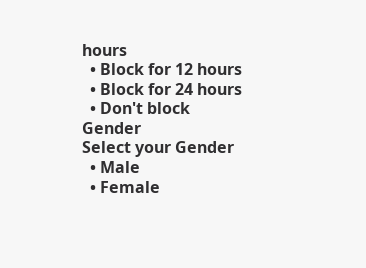hours
  • Block for 12 hours
  • Block for 24 hours
  • Don't block
Gender
Select your Gender
  • Male
  • Female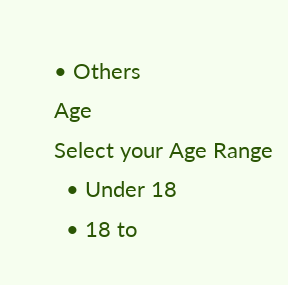• Others
Age
Select your Age Range
  • Under 18
  • 18 to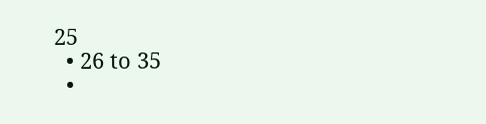25
  • 26 to 35
  •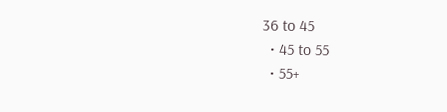36 to 45
  • 45 to 55
  • 55+